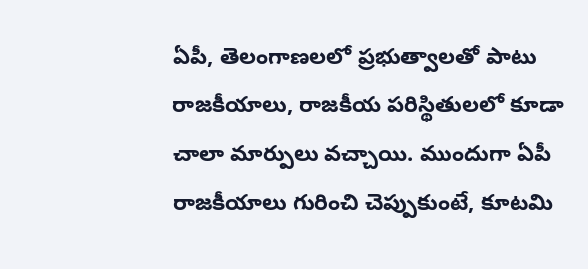ఏపీ, తెలంగాణలలో ప్రభుత్వాలతో పాటు రాజకీయాలు, రాజకీయ పరిస్థితులలో కూడా చాలా మార్పులు వచ్చాయి. ముందుగా ఏపీ రాజకీయాలు గురించి చెప్పుకుంటే, కూటమి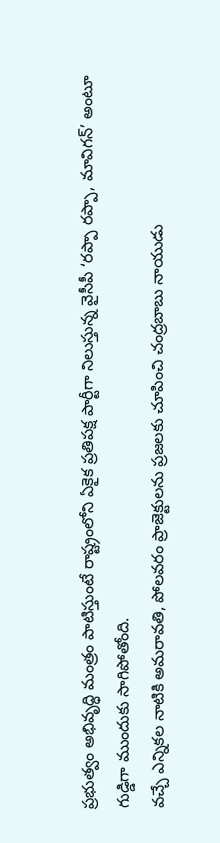ప్రభుత్వం అభివృద్ధి మంత్రం పాటిస్తుంటే రాష్ట్రంలోని ఏకైక ప్రతిపక్ష పార్టీగా నిలుస్తున్న వైసీపీ ‘రప్పా రప్పా, మావిగన్’ అంటూ గుడ్డిగా ముందుకు సాగిపోతోంది.
వచ్చే ఎన్నికల నాటికి అమరావతి, పోలవరం ప్రాజెక్టులను ప్రజలకు చూపించి చంద్రబాబు నాయుడు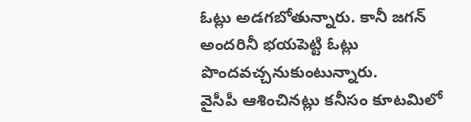ఓట్లు అడగబోతున్నారు. కానీ జగన్ అందరినీ భయపెట్టి ఓట్లు పొందవచ్చనుకుంటున్నారు.
వైసీపీ ఆశించినట్లు కనీసం కూటమిలో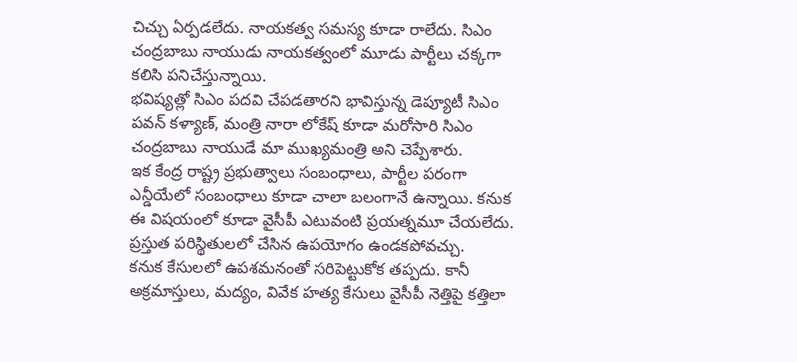చిచ్చు ఏర్పడలేదు. నాయకత్వ సమస్య కూడా రాలేదు. సిఎం చంద్రబాబు నాయుడు నాయకత్వంలో మూడు పార్టీలు చక్కగా కలిసి పనిచేస్తున్నాయి.
భవిష్యత్లో సిఎం పదవి చేపడతారని భావిస్తున్న డెప్యూటీ సిఎం పవన్ కళ్యాణ్, మంత్రి నారా లోకేష్ కూడా మరోసారి సిఎం చంద్రబాబు నాయుడే మా ముఖ్యమంత్రి అని చెప్పేశారు.
ఇక కేంద్ర రాష్ట్ర ప్రభుత్వాలు సంబంధాలు, పార్టీల పరంగా ఎన్డీయేలో సంబంధాలు కూడా చాలా బలంగానే ఉన్నాయి. కనుక ఈ విషయంలో కూడా వైసీపీ ఎటువంటి ప్రయత్నమూ చేయలేదు. ప్రస్తుత పరిస్థితులలో చేసిన ఉపయోగం ఉండకపోవచ్చు.
కనుక కేసులలో ఉపశమనంతో సరిపెట్టుకోక తప్పదు. కానీ అక్రమాస్తులు, మద్యం, వివేక హత్య కేసులు వైసీపీ నెత్తిపై కత్తిలా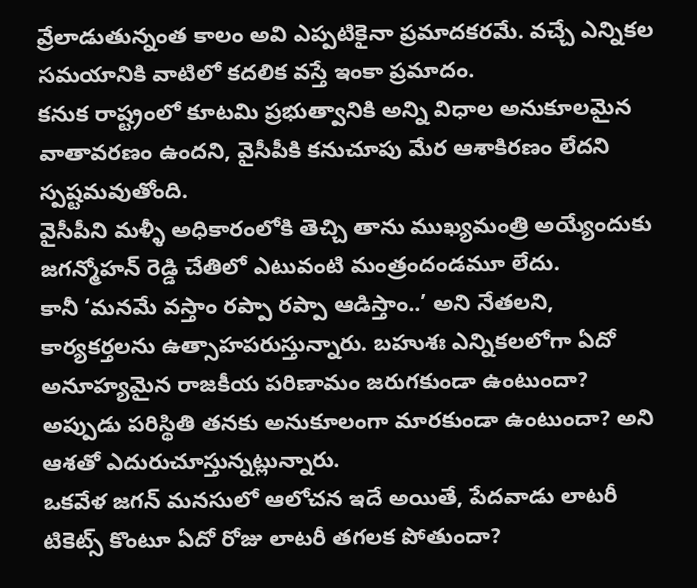వ్రేలాడుతున్నంత కాలం అవి ఎప్పటికైనా ప్రమాదకరమే. వచ్చే ఎన్నికల సమయానికి వాటిలో కదలిక వస్తే ఇంకా ప్రమాదం.
కనుక రాష్ట్రంలో కూటమి ప్రభుత్వానికి అన్ని విధాల అనుకూలమైన వాతావరణం ఉందని, వైసీపీకి కనుచూపు మేర ఆశాకిరణం లేదని స్పష్టమవుతోంది.
వైసీపీని మళ్ళీ అధికారంలోకి తెచ్చి తాను ముఖ్యమంత్రి అయ్యేందుకు జగన్మోహన్ రెడ్డి చేతిలో ఎటువంటి మంత్రందండమూ లేదు.
కానీ ‘మనమే వస్తాం రప్పా రప్పా ఆడిస్తాం..’ అని నేతలని, కార్యకర్తలను ఉత్సాహపరుస్తున్నారు. బహుశః ఎన్నికలలోగా ఏదో అనూహ్యమైన రాజకీయ పరిణామం జరుగకుండా ఉంటుందా? అప్పుడు పరిస్థితి తనకు అనుకూలంగా మారకుండా ఉంటుందా? అని ఆశతో ఎదురుచూస్తున్నట్లున్నారు.
ఒకవేళ జగన్ మనసులో ఆలోచన ఇదే అయితే, పేదవాడు లాటరీ టికెట్స్ కొంటూ ఏదో రోజు లాటరీ తగలక పోతుందా?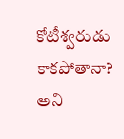కోటీశ్వరుడు కాకపోతానా? అని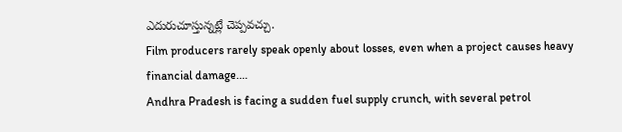ఎదురుచూస్తున్నట్లే చెప్పవచ్చు.
Film producers rarely speak openly about losses, even when a project causes heavy financial damage.…
Andhra Pradesh is facing a sudden fuel supply crunch, with several petrol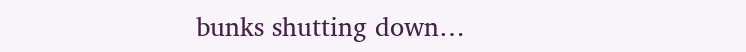bunks shutting down…